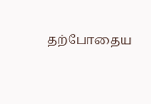தற்போதைய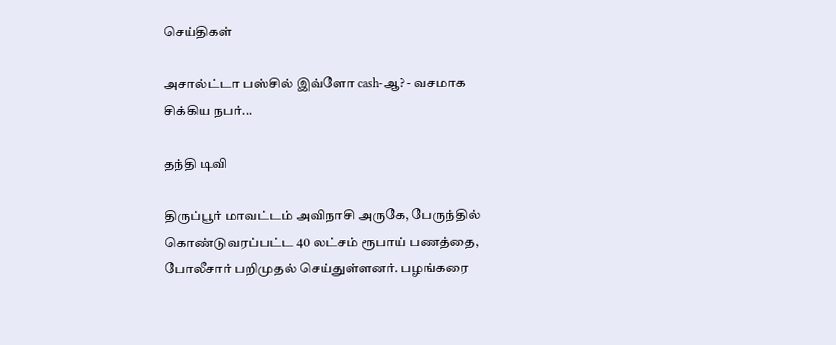செய்திகள்

அசால்ட்டா பஸ்சில் இவ்ளோ cash-ஆ? - வசமாக சிக்கிய நபர்...

தந்தி டிவி

திருப்பூர் மாவட்டம் அவிநாசி அருகே, பேருந்தில் கொண்டுவரப்பட்ட 40 லட்சம் ரூபாய் பணத்தை, போலீசார் பறிமுதல் செய்துள்ளனர். பழங்கரை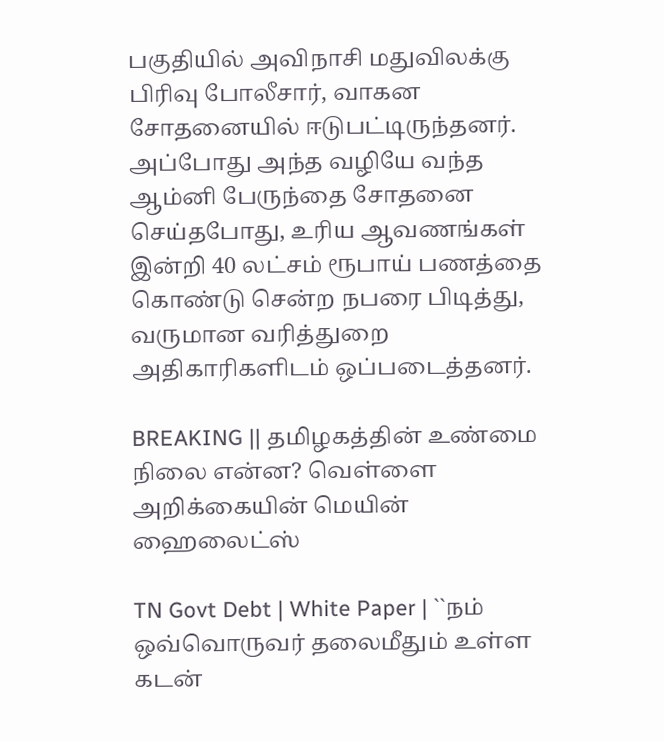பகுதியில் அவிநாசி மதுவிலக்கு பிரிவு போலீசார், வாகன சோதனையில் ஈடுபட்டிருந்தனர். அப்போது அந்த வழியே வந்த ஆம்னி பேருந்தை சோதனை செய்தபோது, உரிய ஆவணங்கள் இன்றி 40 லட்சம் ரூபாய் பணத்தை கொண்டு சென்ற நபரை பிடித்து, வருமான வரித்துறை அதிகாரிகளிடம் ஒப்படைத்தனர்.

BREAKING || தமிழகத்தின் உண்மை நிலை என்ன? வெள்ளை அறிக்கையின் மெயின் ஹைலைட்ஸ்

TN Govt Debt | White Paper | ``நம் ஒவ்வொருவர் தலைமீதும் உள்ள கடன்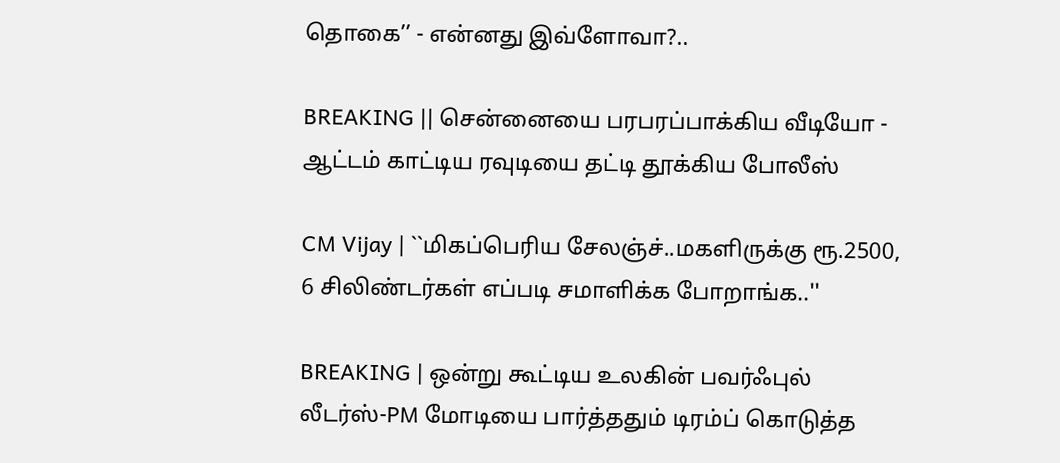தொகை’’ - என்னது இவ்ளோவா?..

BREAKING || சென்னையை பரபரப்பாக்கிய வீடியோ - ஆட்டம் காட்டிய ரவுடியை தட்டி தூக்கிய போலீஸ்

CM Vijay | ``மிகப்பெரிய சேலஞ்ச்..மகளிருக்கு ரூ.2500, 6 சிலிண்டர்கள் எப்படி சமாளிக்க போறாங்க..''

BREAKING | ஒன்று கூட்டிய உலகின் பவர்ஃபுல் லீடர்ஸ்-PM மோடியை பார்த்ததும் டிரம்ப் கொடுத்த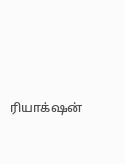ரியாக்‌ஷன்